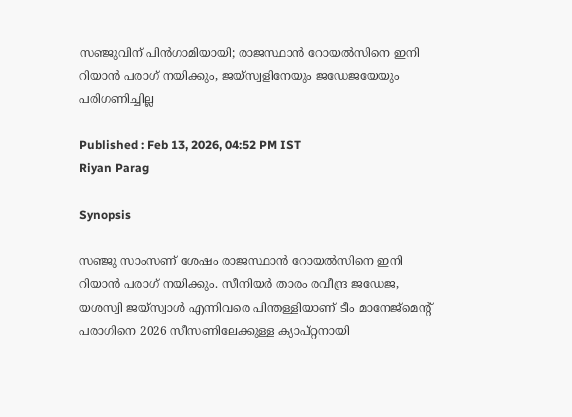സഞ്ജുവിന് പിന്‍ഗാമിയായി; രാജസ്ഥാന്‍ റോയല്‍സിനെ ഇനി റിയാന്‍ പരാഗ് നയിക്കും, ജയ്‌സ്വളിനേയും ജഡേജയേയും പരിഗണിച്ചില്ല

Published : Feb 13, 2026, 04:52 PM IST
Riyan Parag

Synopsis

സഞ്ജു സാംസണ് ശേഷം രാജസ്ഥാന്‍ റോയല്‍സിനെ ഇനി റിയാന്‍ പരാഗ് നയിക്കും. സീനിയര്‍ താരം രവീന്ദ്ര ജഡേജ, യശസ്വി ജയ്‌സ്വാള്‍ എന്നിവരെ പിന്തള്ളിയാണ് ടീം മാനേജ്‌മെന്റ് പരാഗിനെ 2026 സീസണിലേക്കുള്ള ക്യാപ്റ്റനായി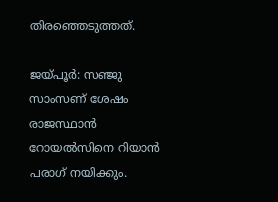തിരഞ്ഞെടുത്തത്.

ജയ്പൂര്‍: സഞ്ജു സാംസണ് ശേഷം രാജസ്ഥാന്‍ റോയല്‍സിനെ റിയാന്‍ പരാഗ് നയിക്കും.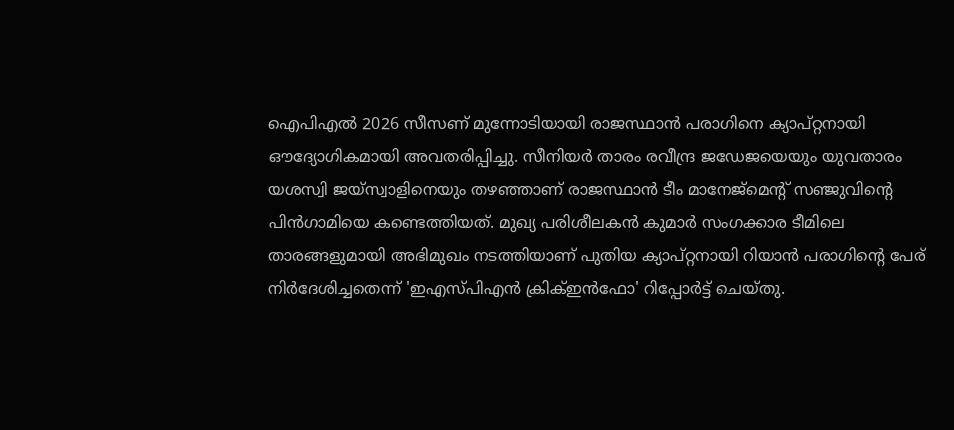ഐപിഎല്‍ 2026 സീസണ് മുന്നോടിയായി രാജസ്ഥാന്‍ പരാഗിനെ ക്യാപ്റ്റനായി ഔദ്യോഗികമായി അവതരിപ്പിച്ചു. സീനിയര്‍ താരം രവീന്ദ്ര ജഡേജയെയും യുവതാരം യശസ്വി ജയ്‌സ്വാളിനെയും തഴഞ്ഞാണ് രാജസ്ഥാന്‍ ടീം മാനേജ്‌മെന്റ് സഞ്ജുവിന്റെ പിന്‍ഗാമിയെ കണ്ടെത്തിയത്. മുഖ്യ പരിശീലകന്‍ കുമാര്‍ സംഗക്കാര ടീമിലെ താരങ്ങളുമായി അഭിമുഖം നടത്തിയാണ് പുതിയ ക്യാപ്റ്റനായി റിയാന്‍ പരാഗിന്റെ പേര് നിര്‍ദേശിച്ചതെന്ന് 'ഇഎസ്പിഎന്‍ ക്രിക്ഇന്‍ഫോ' റിപ്പോര്‍ട്ട് ചെയ്തു.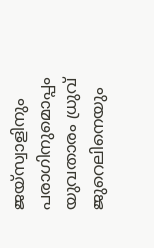ജയ്‌സ്വാളിനും പരാഗിനുമൊപ്പം യുവതാരം ധ്രുവ് ജുറെലിനെയും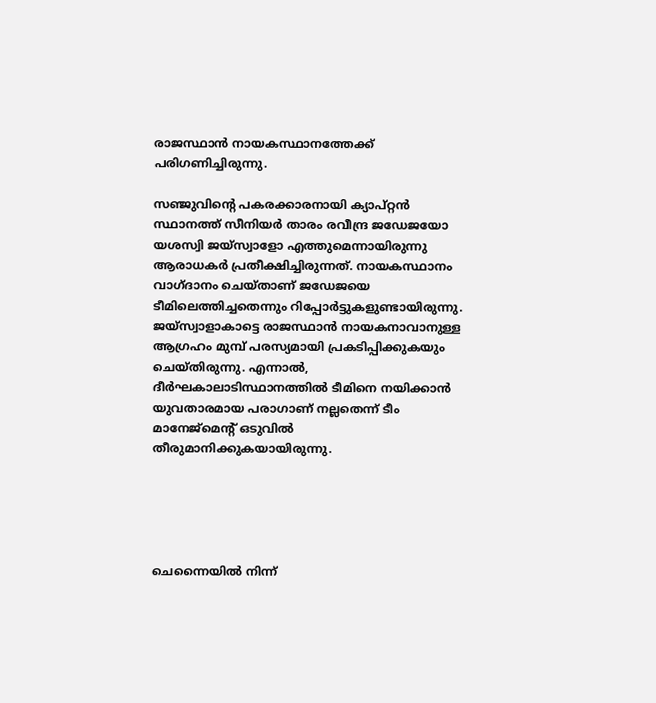രാജസ്ഥാന്‍ നായകസ്ഥാനത്തേക്ക് പരിഗണിച്ചിരുന്നു.

സഞ്ജുവിന്റെ പകരക്കാരനായി ക്യാപ്റ്റന്‍ സ്ഥാനത്ത് സീനിയര്‍ താരം രവീന്ദ്ര ജഡേജയോ യശസ്വി ജയ്സ്വാളോ എത്തുമെന്നായിരുന്നു ആരാധകര്‍ പ്രതീക്ഷിച്ചിരുന്നത്. നായകസ്ഥാനം വാഗ്ദാനം ചെയ്താണ് ജഡേജയെ ടീമിലെത്തിച്ചതെന്നും റിപ്പോര്‍ട്ടുകളുണ്ടായിരുന്നു. ജയ്സ്വാളാകാട്ടെ രാജസ്ഥാന്‍ നായകനാവാനുള്ള ആഗ്രഹം മുമ്പ് പരസ്യമായി പ്രകടിപ്പിക്കുകയും ചെയ്തിരുന്നു. എന്നാല്‍, ദീര്‍ഘകാലാടിസ്ഥാനത്തില്‍ ടീമിനെ നയിക്കാന്‍ യുവതാരമായ പരാഗാണ് നല്ലതെന്ന് ടീം മാനേജ്മെന്റ് ഒടുവില്‍ തീരുമാനിക്കുകയായിരുന്നു.





ചെന്നൈയില്‍ നിന്ന്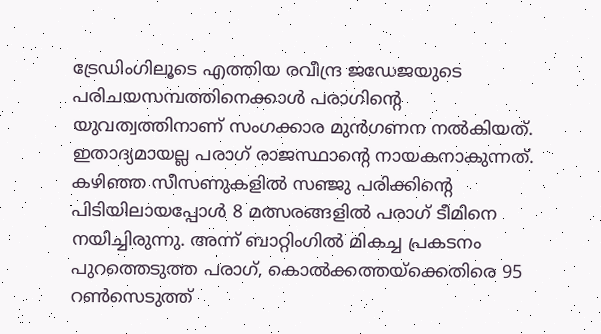ട്രേഡിംഗിലൂടെ എത്തിയ രവീന്ദ്ര ജഡേജയുടെ പരിചയസമ്പത്തിനെക്കാള്‍ പരാഗിന്റെ യുവത്വത്തിനാണ് സംഗക്കാര മുന്‍ഗണന നല്‍കിയത്. ഇതാദ്യമായല്ല പരാഗ് രാജസ്ഥാന്റെ നായകനാകുന്നത്. കഴിഞ്ഞ സീസണുകളില്‍ സഞ്ജു പരിക്കിന്റെ പിടിയിലായപ്പോള്‍ 8 മത്സരങ്ങളില്‍ പരാഗ് ടീമിനെ നയിച്ചിരുന്നു. അന്ന് ബാറ്റിംഗില്‍ മികച്ച പ്രകടനം പുറത്തെടുത്ത പരാഗ്, കൊല്‍ക്കത്തയ്‌ക്കെതിരെ 95 റണ്‍സെടുത്ത്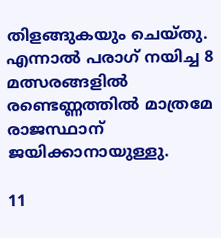തിളങ്ങുകയും ചെയ്തു. എന്നാല്‍ പരാഗ് നയിച്ച 8 മത്സരങ്ങളില്‍ രണ്ടെണ്ണത്തില്‍ മാത്രമേ രാജസ്ഥാന് ജയിക്കാനായുള്ളു.

11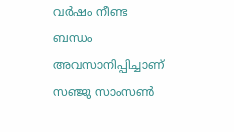വര്‍ഷം നീണ്ട ബന്ധം അവസാനിപ്പിച്ചാണ് സഞ്ജു സാംസണ്‍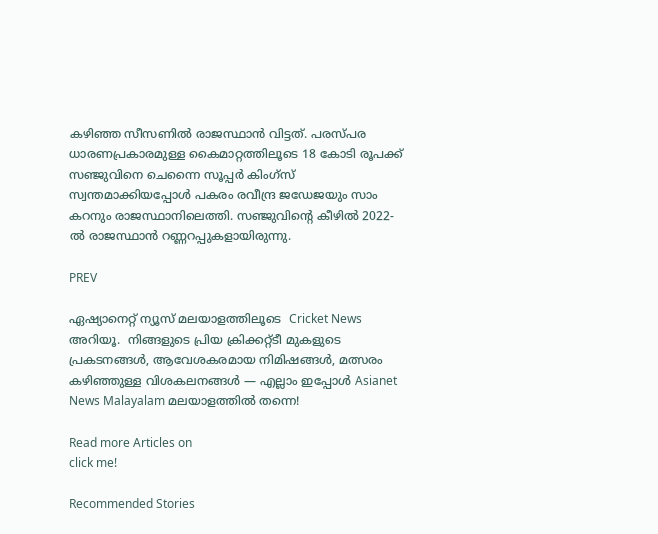കഴിഞ്ഞ സീസണില്‍ രാജസ്ഥാന്‍ വിട്ടത്. പരസ്പര ധാരണപ്രകാരമുള്ള കൈമാറ്റത്തിലൂടെ 18 കോടി രൂപക്ക് സഞ്ജുവിനെ ചെന്നൈ സൂപ്പര്‍ കിംഗ്‌സ് സ്വന്തമാക്കിയപ്പോള്‍ പകരം രവീന്ദ്ര ജഡേജയും സാം കറനും രാജസ്ഥാനിലെത്തി. സഞ്ജുവിന്റെ കീഴില്‍ 2022-ല്‍ രാജസ്ഥാന്‍ റണ്ണറപ്പുകളായിരുന്നു.

PREV

ഏഷ്യാനെറ്റ് ന്യൂസ് മലയാളത്തിലൂടെ  Cricket News അറിയൂ.  നിങ്ങളുടെ പ്രിയ ക്രിക്കറ്റ്ടീ മുകളുടെ പ്രകടനങ്ങൾ, ആവേശകരമായ നിമിഷങ്ങൾ, മത്സരം കഴിഞ്ഞുള്ള വിശകലനങ്ങൾ — എല്ലാം ഇപ്പോൾ Asianet News Malayalam മലയാളത്തിൽ തന്നെ!

Read more Articles on
click me!

Recommended Stories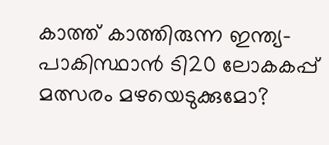കാത്ത് കാത്തിരുന്ന ഇന്ത്യ-പാകിസ്ഥാന്‍ ടി20 ലോകകപ്പ് മത്സരം മഴയെടുക്കുമോ?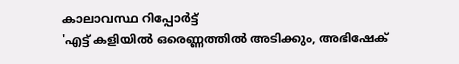കാലാവസ്ഥ റിപ്പോര്‍ട്ട്
'എട്ട് കളിയിൽ ഒരെണ്ണത്തിൽ അടിക്കും, അഭിഷേക്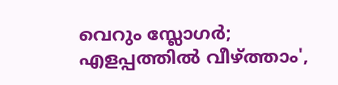വെറും സ്ലോഗർ; എളപ്പത്തില്‍ വീഴ്ത്താം',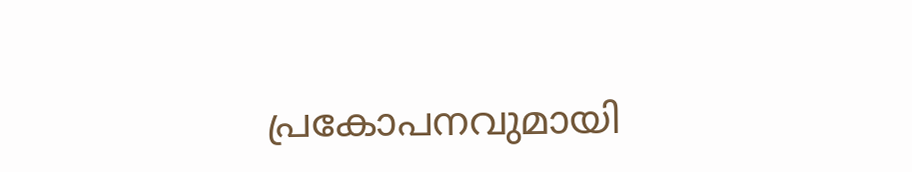പ്രകോപനവുമായി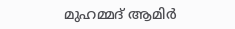മുഹമ്മദ് ആമിർ